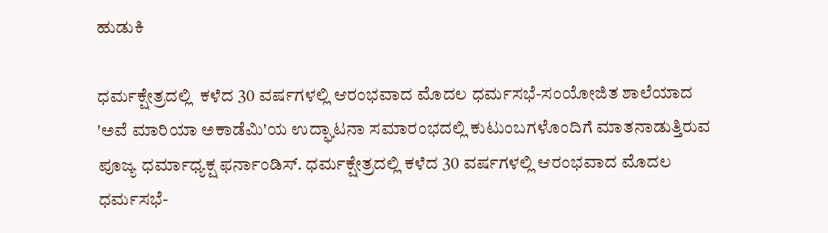ಹುಡುಕಿ

ಧರ್ಮಕ್ಷೇತ್ರದಲ್ಲಿ  ಕಳೆದ 30 ವರ್ಷಗಳಲ್ಲಿ ಆರಂಭವಾದ ಮೊದಲ ಧರ್ಮಸಭೆ-ಸಂಯೋಜಿತ ಶಾಲೆಯಾದ 'ಅವೆ ಮಾರಿಯಾ ಅಕಾಡೆಮಿ'ಯ ಉದ್ಘಾಟನಾ ಸಮಾರಂಭದಲ್ಲಿ ಕುಟುಂಬಗಳೊಂದಿಗೆ ಮಾತನಾಡುತ್ತಿರುವ ಪೂಜ್ಯ ಧರ್ಮಾಧ್ಯಕ್ಷ ಫರ್ನಾಂಡಿಸ್. ಧರ್ಮಕ್ಷೇತ್ರದಲ್ಲಿ ಕಳೆದ 30 ವರ್ಷಗಳಲ್ಲಿ ಆರಂಭವಾದ ಮೊದಲ ಧರ್ಮಸಭೆ-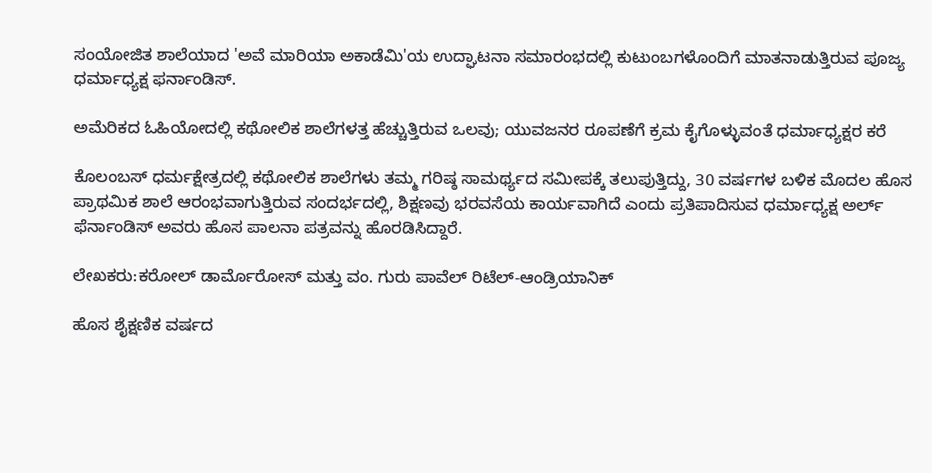ಸಂಯೋಜಿತ ಶಾಲೆಯಾದ 'ಅವೆ ಮಾರಿಯಾ ಅಕಾಡೆಮಿ'ಯ ಉದ್ಘಾಟನಾ ಸಮಾರಂಭದಲ್ಲಿ ಕುಟುಂಬಗಳೊಂದಿಗೆ ಮಾತನಾಡುತ್ತಿರುವ ಪೂಜ್ಯ ಧರ್ಮಾಧ್ಯಕ್ಷ ಫರ್ನಾಂಡಿಸ್.

ಅಮೆರಿಕದ ಓಹಿಯೋದಲ್ಲಿ ಕಥೋಲಿಕ ಶಾಲೆಗಳತ್ತ ಹೆಚ್ಚುತ್ತಿರುವ ಒಲವು; ಯುವಜನರ ರೂಪಣೆಗೆ ಕ್ರಮ ಕೈಗೊಳ್ಳುವಂತೆ ಧರ್ಮಾಧ್ಯಕ್ಷರ ಕರೆ

ಕೊಲಂಬಸ್ ಧರ್ಮಕ್ಷೇತ್ರದಲ್ಲಿ ಕಥೋಲಿಕ ಶಾಲೆಗಳು ತಮ್ಮ ಗರಿಷ್ಠ ಸಾಮರ್ಥ್ಯದ ಸಮೀಪಕ್ಕೆ ತಲುಪುತ್ತಿದ್ದು, 30 ವರ್ಷಗಳ ಬಳಿಕ ಮೊದಲ ಹೊಸ ಪ್ರಾಥಮಿಕ ಶಾಲೆ ಆರಂಭವಾಗುತ್ತಿರುವ ಸಂದರ್ಭದಲ್ಲಿ, ಶಿಕ್ಷಣವು ಭರವಸೆಯ ಕಾರ್ಯವಾಗಿದೆ ಎಂದು ಪ್ರತಿಪಾದಿಸುವ ಧರ್ಮಾಧ್ಯಕ್ಷ ಅರ್ಲ್ ಫೆರ್ನಾಂಡಿಸ್ ಅವರು ಹೊಸ ಪಾಲನಾ ಪತ್ರವನ್ನು ಹೊರಡಿಸಿದ್ದಾರೆ.

ಲೇಖಕರು:ಕರೋಲ್ ಡಾರ್ಮೊರೋಸ್ ಮತ್ತು ವಂ. ಗುರು ಪಾವೆಲ್ ರಿಟೆಲ್-ಆಂಡ್ರಿಯಾನಿಕ್

ಹೊಸ ಶೈಕ್ಷಣಿಕ ವರ್ಷದ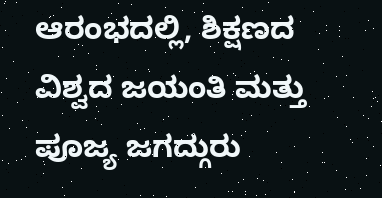ಆರಂಭದಲ್ಲಿ, ಶಿಕ್ಷಣದ ವಿಶ್ವದ ಜಯಂತಿ ಮತ್ತು ಪೂಜ್ಯ ಜಗದ್ಗುರು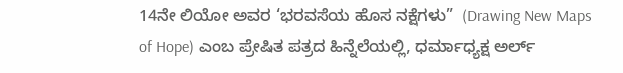14ನೇ ಲಿಯೋ ಅವರ ‘ಭರವಸೆಯ ಹೊಸ ನಕ್ಷೆಗಳು”  (Drawing New Maps of Hope) ಎಂಬ ಪ್ರೇಷಿತ ಪತ್ರದ ಹಿನ್ನೆಲೆಯಲ್ಲಿ, ಧರ್ಮಾಧ್ಯಕ್ಷ ಅರ್ಲ್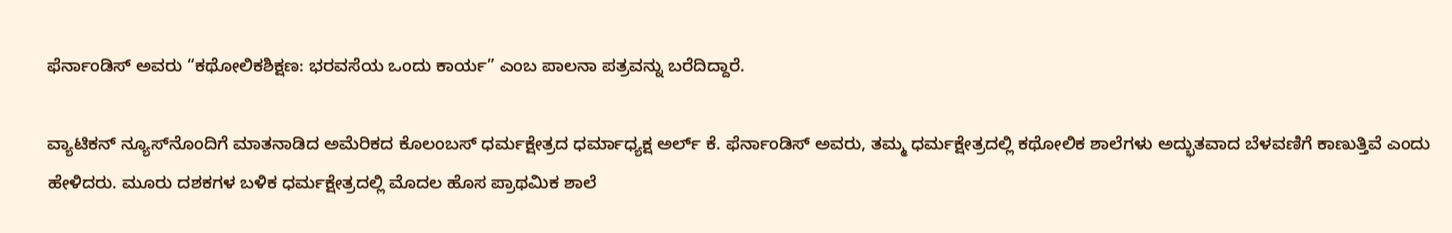ಫೆರ್ನಾಂಡಿಸ್ ಅವರು “ಕಥೋಲಿಕಶಿಕ್ಷಣ: ಭರವಸೆಯ ಒಂದು ಕಾರ್ಯ” ಎಂಬ ಪಾಲನಾ ಪತ್ರವನ್ನು ಬರೆದಿದ್ದಾರೆ.

ವ್ಯಾಟಿಕನ್ ನ್ಯೂಸ್‌ನೊಂದಿಗೆ ಮಾತನಾಡಿದ ಅಮೆರಿಕದ ಕೊಲಂಬಸ್ ಧರ್ಮಕ್ಷೇತ್ರದ ಧರ್ಮಾಧ್ಯಕ್ಷ ಅರ್ಲ್ ಕೆ. ಫೆರ್ನಾಂಡಿಸ್ ಅವರು, ತಮ್ಮ ಧರ್ಮಕ್ಷೇತ್ರದಲ್ಲಿ ಕಥೋಲಿಕ ಶಾಲೆಗಳು ಅದ್ಭುತವಾದ ಬೆಳವಣಿಗೆ ಕಾಣುತ್ತಿವೆ ಎಂದು ಹೇಳಿದರು. ಮೂರು ದಶಕಗಳ ಬಳಿಕ ಧರ್ಮಕ್ಷೇತ್ರದಲ್ಲಿ ಮೊದಲ ಹೊಸ ಪ್ರಾಥಮಿಕ ಶಾಲೆ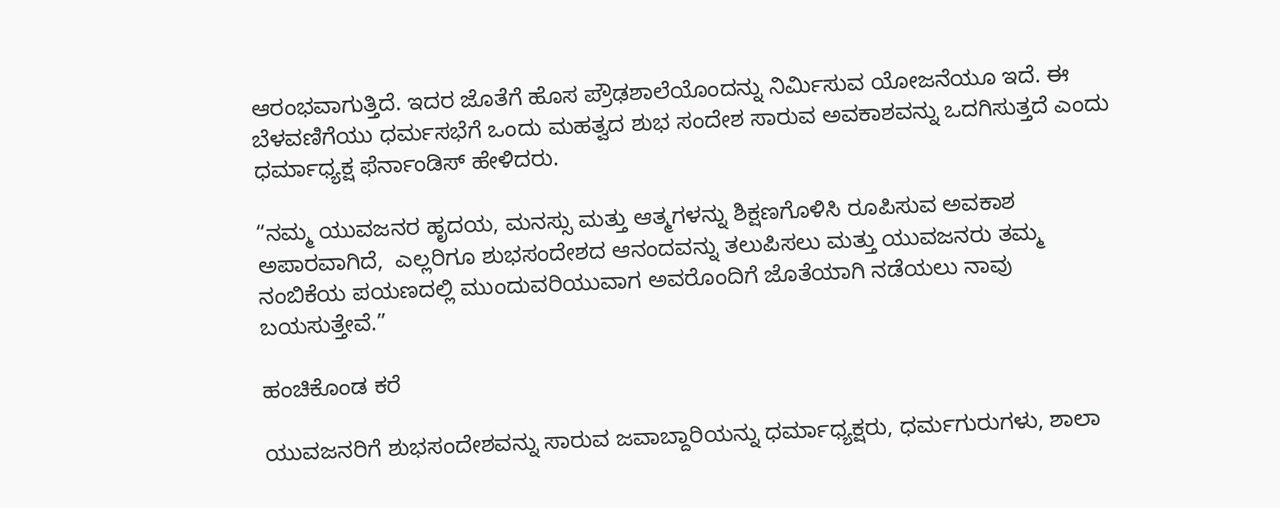ಆರಂಭವಾಗುತ್ತಿದೆ. ಇದರ ಜೊತೆಗೆ ಹೊಸ ಪ್ರೌಢಶಾಲೆಯೊಂದನ್ನು ನಿರ್ಮಿಸುವ ಯೋಜನೆಯೂ ಇದೆ. ಈ ಬೆಳವಣಿಗೆಯು ಧರ್ಮಸಭೆಗೆ ಒಂದು ಮಹತ್ವದ ಶುಭ ಸಂದೇಶ ಸಾರುವ ಅವಕಾಶವನ್ನು ಒದಗಿಸುತ್ತದೆ ಎಂದು ಧರ್ಮಾಧ್ಯಕ್ಷ ಫೆರ್ನಾಂಡಿಸ್ ಹೇಳಿದರು.

“ನಮ್ಮ ಯುವಜನರ ಹೃದಯ, ಮನಸ್ಸು ಮತ್ತು ಆತ್ಮಗಳನ್ನು ಶಿಕ್ಷಣಗೊಳಿಸಿ ರೂಪಿಸುವ ಅವಕಾಶ ಅಪಾರವಾಗಿದೆ,  ಎಲ್ಲರಿಗೂ ಶುಭಸಂದೇಶದ ಆನಂದವನ್ನು ತಲುಪಿಸಲು ಮತ್ತು ಯುವಜನರು ತಮ್ಮ ನಂಬಿಕೆಯ ಪಯಣದಲ್ಲಿ ಮುಂದುವರಿಯುವಾಗ ಅವರೊಂದಿಗೆ ಜೊತೆಯಾಗಿ ನಡೆಯಲು ನಾವು ಬಯಸುತ್ತೇವೆ.”

ಹಂಚಿಕೊಂಡ ಕರೆ

ಯುವಜನರಿಗೆ ಶುಭಸಂದೇಶವನ್ನು ಸಾರುವ ಜವಾಬ್ದಾರಿಯನ್ನು ಧರ್ಮಾಧ್ಯಕ್ಷರು, ಧರ್ಮಗುರುಗಳು, ಶಾಲಾ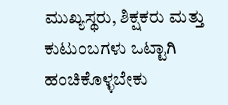ಮುಖ್ಯಸ್ಥರು, ಶಿಕ್ಷಕರು ಮತ್ತು ಕುಟುಂಬಗಳು ಒಟ್ಟಾಗಿ ಹಂಚಿಕೊಳ್ಳಬೇಕು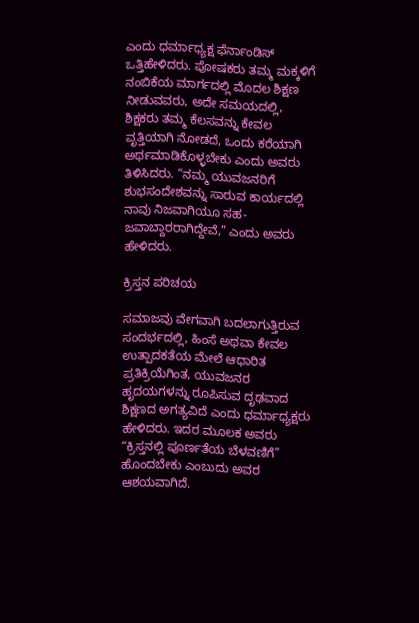ಎಂದು ಧರ್ಮಾಧ್ಯಕ್ಷ ಫೆರ್ನಾಂಡಿಸ್ ಒತ್ತಿಹೇಳಿದರು. ಪೋಷಕರು ತಮ್ಮ ಮಕ್ಕಳಿಗೆ ನಂಬಿಕೆಯ ಮಾರ್ಗದಲ್ಲಿ ಮೊದಲ ಶಿಕ್ಷಣ ನೀಡುವವರು, ಅದೇ ಸಮಯದಲ್ಲಿ, ಶಿಕ್ಷಕರು ತಮ್ಮ ಕೆಲಸವನ್ನು ಕೇವಲ ವೃತ್ತಿಯಾಗಿ ನೋಡದೆ, ಒಂದು ಕರೆಯಾಗಿ ಅರ್ಥಮಾಡಿಕೊಳ್ಳಬೇಕು ಎಂದು ಅವರು ತಿಳಿಸಿದರು. “ನಮ್ಮ ಯುವಜನರಿಗೆ ಶುಭಸಂದೇಶವನ್ನು ಸಾರುವ ಕಾರ್ಯದಲ್ಲಿ ನಾವು ನಿಜವಾಗಿಯೂ ಸಹ-ಜವಾಬ್ದಾರರಾಗಿದ್ದೇವೆ,” ಎಂದು ಅವರು ಹೇಳಿದರು.

ಕ್ರಿಸ್ತನ ಪರಿಚಯ

ಸಮಾಜವು ವೇಗವಾಗಿ ಬದಲಾಗುತ್ತಿರುವ ಸಂದರ್ಭದಲ್ಲಿ, ಹಿಂಸೆ ಅಥವಾ ಕೇವಲ ಉತ್ಪಾದಕತೆಯ ಮೇಲೆ ಆಧಾರಿತ ಪ್ರತಿಕ್ರಿಯೆಗಿಂತ, ಯುವಜನರ ಹೃದಯಗಳನ್ನು ರೂಪಿಸುವ ದೃಢವಾದ ಶಿಕ್ಷಣದ ಅಗತ್ಯವಿದೆ ಎಂದು ಧರ್ಮಾಧ್ಯಕ್ಷರು ಹೇಳಿದರು. ಇದರ ಮೂಲಕ ಅವರು “ಕ್ರಿಸ್ತನಲ್ಲಿ ಪೂರ್ಣತೆಯ ಬೆಳವಣಿಗೆ” ಹೊಂದಬೇಕು ಎಂಬುದು ಅವರ ಆಶಯವಾಗಿದೆ.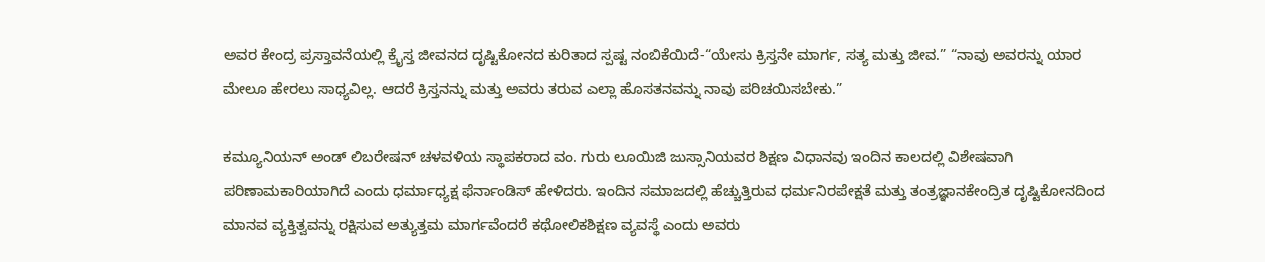ಅವರ ಕೇಂದ್ರ ಪ್ರಸ್ತಾವನೆಯಲ್ಲಿ ಕ್ರೈಸ್ತ ಜೀವನದ ದೃಷ್ಟಿಕೋನದ ಕುರಿತಾದ ಸ್ಪಷ್ಟ ನಂಬಿಕೆಯಿದೆ-“ಯೇಸು ಕ್ರಿಸ್ತನೇ ಮಾರ್ಗ, ಸತ್ಯ ಮತ್ತು ಜೀವ.” “ನಾವು ಅವರನ್ನು ಯಾರ ಮೇಲೂ ಹೇರಲು ಸಾಧ್ಯವಿಲ್ಲ. ಆದರೆ ಕ್ರಿಸ್ತನನ್ನು ಮತ್ತು ಅವರು ತರುವ ಎಲ್ಲಾ ಹೊಸತನವನ್ನು ನಾವು ಪರಿಚಯಿಸಬೇಕು.”

ಕಮ್ಯೂನಿಯನ್ ಅಂಡ್ ಲಿಬರೇಷನ್ ಚಳವಳಿಯ ಸ್ಥಾಪಕರಾದ ವಂ. ಗುರು ಲೂಯಿಜಿ ಜುಸ್ಸಾನಿಯವರ ಶಿಕ್ಷಣ ವಿಧಾನವು ಇಂದಿನ ಕಾಲದಲ್ಲಿ ವಿಶೇಷವಾಗಿ ಪರಿಣಾಮಕಾರಿಯಾಗಿದೆ ಎಂದು ಧರ್ಮಾಧ್ಯಕ್ಷ ಫೆರ್ನಾಂಡಿಸ್ ಹೇಳಿದರು. ಇಂದಿನ ಸಮಾಜದಲ್ಲಿ ಹೆಚ್ಚುತ್ತಿರುವ ಧರ್ಮನಿರಪೇಕ್ಷತೆ ಮತ್ತು ತಂತ್ರಜ್ಞಾನಕೇಂದ್ರಿತ ದೃಷ್ಟಿಕೋನದಿಂದ ಮಾನವ ವ್ಯಕ್ತಿತ್ವವನ್ನು ರಕ್ಷಿಸುವ ಅತ್ಯುತ್ತಮ ಮಾರ್ಗವೆಂದರೆ ಕಥೋಲಿಕಶಿಕ್ಷಣ ವ್ಯವಸ್ಥೆ ಎಂದು ಅವರು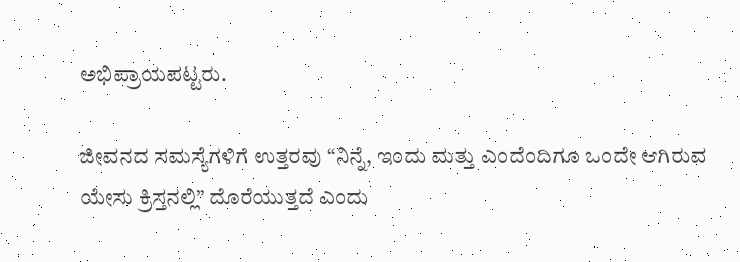ಅಭಿಪ್ರಾಯಪಟ್ಟರು.

ಜೀವನದ ಸಮಸ್ಯೆಗಳಿಗೆ ಉತ್ತರವು “ನಿನ್ನೆ, ಇಂದು ಮತ್ತು ಎಂದೆಂದಿಗೂ ಒಂದೇ ಆಗಿರುವ ಯೇಸು ಕ್ರಿಸ್ತನಲ್ಲಿ” ದೊರೆಯುತ್ತದೆ ಎಂದು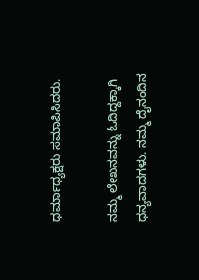ಧರ್ಮಾಧ್ಯಕ್ಷರು ಸಮಾಪಿಸಿದರು.

ನಮ್ಮ ಲೇಖನವನ್ನು ಓದಿದ್ದಕ್ಕಾಗಿ ಧನ್ಯವಾದಗಳು. ನಮ್ಮ ದೈನಂದಿನ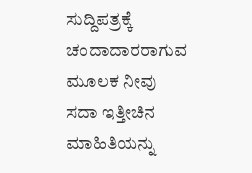ಸುದ್ದಿಪತ್ರಕ್ಕೆ ಚಂದಾದಾರರಾಗುವ ಮೂಲಕ ನೀವು ಸದಾ ಇತ್ತೀಚಿನ ಮಾಹಿತಿಯನ್ನು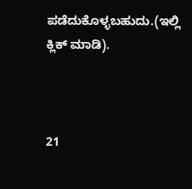ಪಡೆದುಕೊಳ್ಳಬಹುದು.(ಇಲ್ಲಿ ಕ್ಲಿಕ್ ಮಾಡಿ).



21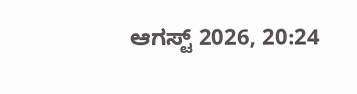ಆಗಸ್ಟ್ 2026, 20:24